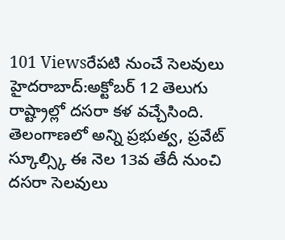101 Viewsరేపటి నుంచే సెలవులు హైదరాబాద్:అక్టోబర్ 12 తెలుగు రాష్ట్రాల్లో దసరా కళ వచ్చేసింది. తెలంగాణలో అన్ని ప్రభుత్వ, ప్రవేట్ స్కూల్స్కి ఈ నెల 13వ తేదీ నుంచి దసరా సెలవులు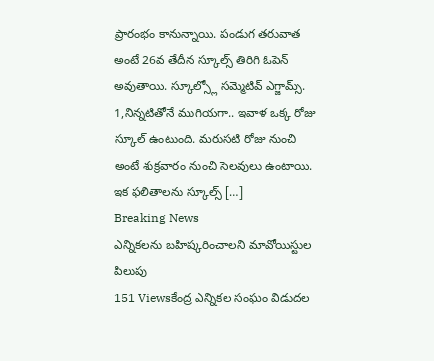ప్రారంభం కానున్నాయి. పండుగ తరువాత అంటే 26వ తేదీన స్కూల్స్ తిరిగి ఓపెన్ అవుతాయి. స్కూల్స్లో సమ్మెటివ్ ఎగ్జామ్స్. 1,నిన్నటితోనే ముగియగా.. ఇవాళ ఒక్క రోజు స్కూల్ ఉంటుంది. మరుసటి రోజు నుంచి అంటే శుక్రవారం నుంచి సెలవులు ఉంటాయి. ఇక ఫలితాలను స్కూల్స్ […]
Breaking News
ఎన్నికలను బహిష్కరించాలని మావోయిస్టుల పిలుపు
151 Viewsకేంద్ర ఎన్నికల సంఘం విడుదల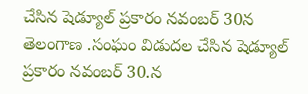చేసిన షెడ్యూల్ ప్రకారం నవంబర్ 30న తెలంగాణ .సంఘం విడుదల చేసిన షెడ్యూల్ ప్రకారం నవంబర్ 30.న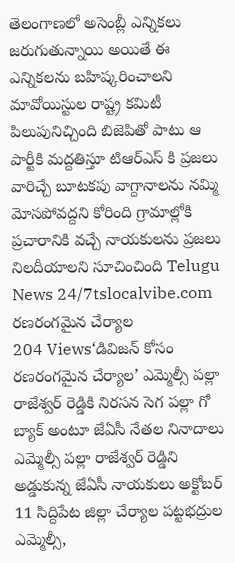తెలంగాణలో అసెంబ్లీ ఎన్నికలు జరుగుతున్నాయి అయితే ఈ ఎన్నికలను బహిష్కరించాలని మావోయిస్టుల రాష్ట్ర కమిటీ పిలుపునిచ్చింది బిజెపితో పాటు ఆ పార్టీకి మద్దతిస్తూ టిఆర్ఎస్ కి ప్రజలు వారిచ్చే బూటకపు వాగ్దానాలను నమ్మి మోసపోవద్దని కోరింది గ్రామాల్లోకి ప్రచారానికి వచ్చే నాయకులను ప్రజలు నిలదీయాలని సూచించింది Telugu News 24/7tslocalvibe.com
రణరంగమైన చేర్యాల
204 Views‘డివిజన్ కోసం రణరంగమైన చేర్యాల’ ఎమ్మెల్సీ పల్లా రాజేశ్వర్ రెడ్డికి నిరసన సెగ పల్లా గో బ్యాక్ అంటూ జేఏసీ నేతల నినాదాలు ఎమ్మెల్సీ పల్లా రాజేశ్వర్ రెడ్డిని అడ్డుకున్న జేఏసీ నాయకులు అక్టోబర్ 11 సిద్దిపేట జిల్లా చేర్యాల పట్టభద్రుల ఎమ్మెల్సీ,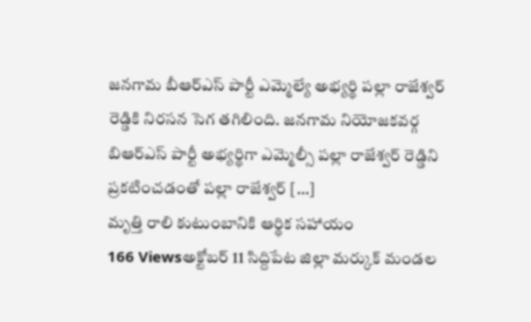జనగామ బీఆర్ఎస్ పార్టీ ఎమ్మెల్యే అభ్యర్థి పల్లా రాజేశ్వర్ రెడ్డికి నిరసన సెగ తగిలింది. జనగామ నియోజకవర్గ బిఆర్ఎస్ పార్టీ అభ్యర్థిగా ఎమ్మెల్సీ పల్లా రాజేశ్వర్ రెడ్డిని ప్రకటించడంతో పల్లా రాజేశ్వర్ […]
మృత్తి రాలి కుటుంబానికి ఆర్థిక సహాయం
166 Viewsఅక్టోబర్ 11 సిద్దిపేట జిల్లా మర్కుక్ మండల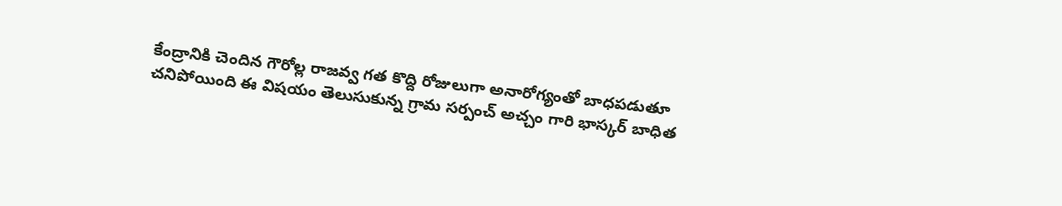కేంద్రానికి చెందిన గౌరోల్ల రాజవ్వ గత కొద్ది రోజులుగా అనారోగ్యంతో బాధపడుతూ చనిపోయింది ఈ విషయం తెలుసుకున్న గ్రామ సర్పంచ్ అచ్చం గారి భాస్కర్ బాధిత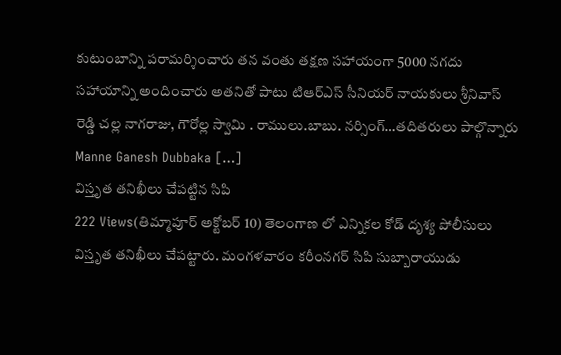కుటుంబాన్ని పరామర్శించారు తన వంతు తక్షణ సహాయంగా 5000 నగదు సహాయాన్ని అందించారు అతనితో పాటు టిఆర్ఎస్ సీనియర్ నాయకులు శ్రీనివాస్ రెడ్డి చల్ల నాగరాజు, గౌరోల్ల స్వామి . రాములు.బాబు. నర్సింగ్…తదితరులు పాల్గొన్నారు Manne Ganesh Dubbaka […]
విస్తృత తనిఖీలు చేపట్టిన సిపి
222 Views(తిమ్మాపూర్ అక్టోబర్ 10) తెలంగాణ లో ఎన్నికల కోడ్ దృశ్య పోలీసులు విస్తృత తనిఖీలు చేపట్టారు. మంగళవారం కరీంనగర్ సిపి సుబ్బారాయుడు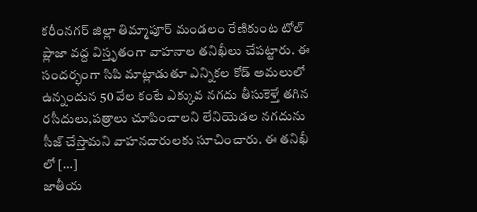కరీంనగర్ జిల్లా తిమ్మాపూర్ మండలం రేణికుంట టోల్ ప్లాజా వద్ద విస్తృతంగా వాహనాల తనిఖీలు చేపట్టారు. ఈ సందర్భంగా సిపి మాట్లాడుతూ ఎన్నికల కోడ్ అమలులో ఉన్నందున 50 వేల కంటే ఎక్కువ నగదు తీసుకెళ్తే తగిన రసీదులు,పత్రాలు చూపించాలని లేనియెడల నగదును సీజ్ చేస్తామని వాహనదారులకు సూచించారు. ఈ తనిఖీ లో […]
జాతీయ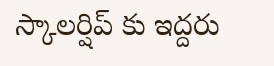స్కాలర్షిప్ కు ఇద్దరు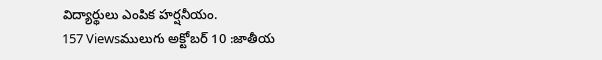విద్యార్థులు ఎంపిక హర్షనీయం.
157 Viewsములుగు అక్టోబర్ 10 :జాతీయ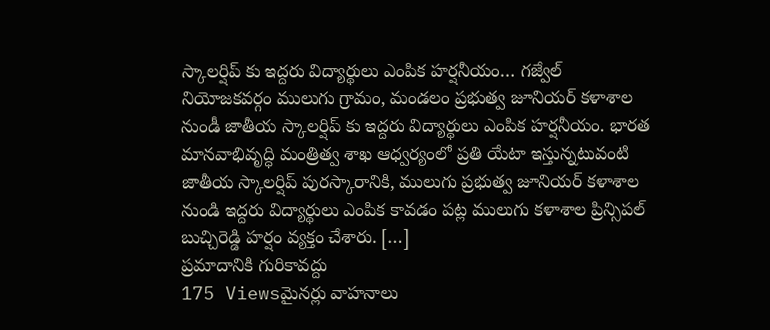స్కాలర్షిప్ కు ఇద్దరు విద్యార్థులు ఎంపిక హర్షనీయం… గజ్వేల్ నియోజకవర్గం ములుగు గ్రామం, మండలం ప్రభుత్వ జూనియర్ కళాశాల నుండీ జాతీయ స్కాలర్షిప్ కు ఇద్దరు విద్యార్థులు ఎంపిక హర్షనీయం. భారత మానవాభివృద్ధి మంత్రిత్వ శాఖ ఆధ్వర్యంలో ప్రతి యేటా ఇస్తున్నటువంటి జాతీయ స్కాలర్షిప్ పురస్కారానికి, ములుగు ప్రభుత్వ జూనియర్ కళాశాల నుండి ఇద్దరు విద్యార్థులు ఎంపిక కావడం పట్ల ములుగు కళాశాల ప్రిన్సిపల్ బుచ్చిరెడ్డి హర్షం వ్యక్తం చేశారు. […]
ప్రమాదానికి గురికావద్దు
175 Viewsమైనర్లు వాహనాలు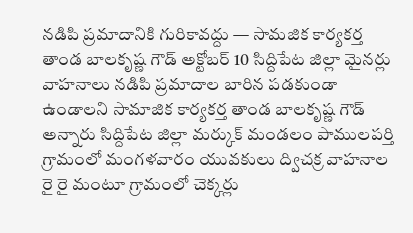నడిపి ప్రమాదానికి గురికావద్దు — సామజిక కార్యకర్త తాండ బాలకృష్ణ గౌడ్ అక్టోబర్ 10 సిద్దిపేట జిల్లా మైనర్లు వాహనాలు నడిపి ప్రమాదాల బారిన పడకుండా ఉండాలని సామాజిక కార్యకర్త తాండ బాలకృష్ణ గౌడ్ అన్నారు సిద్దిపేట జిల్లా మర్కుక్ మండలం పాములపర్తి గ్రామంలో మంగళవారం యువకులు ద్విచక్ర వాహనాల రై రై మంటూ గ్రామంలో చెక్కర్లు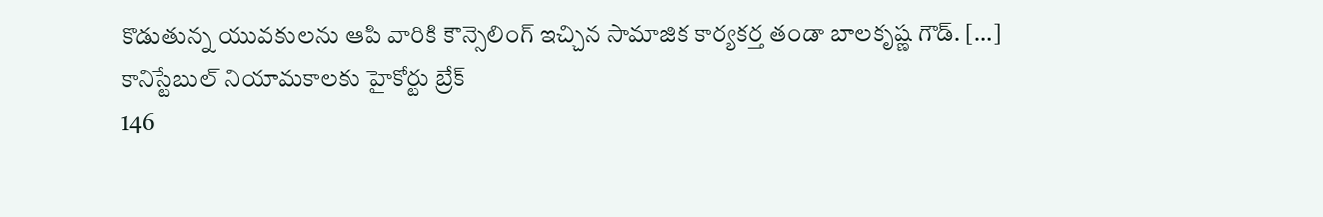కొడుతున్న యువకులను ఆపి వారికి కౌన్సెలింగ్ ఇచ్చిన సామాజిక కార్యకర్త తండా బాలకృష్ణ గౌడ్. […]
కానిస్టేబుల్ నియామకాలకు హైకోర్టు బ్రేక్
146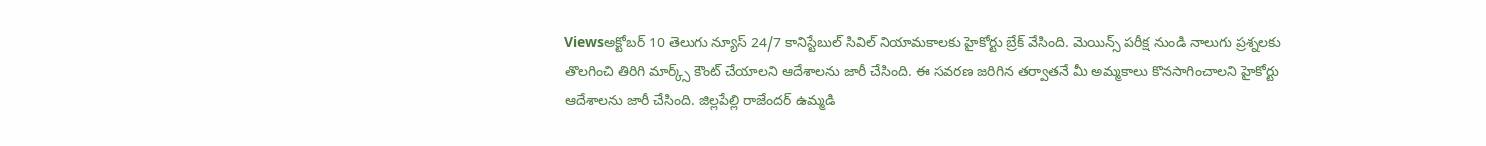Viewsఅక్టోబర్ 10 తెలుగు న్యూస్ 24/7 కానిస్టేబుల్ సివిల్ నియామకాలకు హైకోర్టు బ్రేక్ వేసింది. మెయిన్స్ పరీక్ష నుండి నాలుగు ప్రశ్నలకు తొలగించి తిరిగి మార్క్స్ కౌంట్ చేయాలని ఆదేశాలను జారీ చేసింది. ఈ సవరణ జరిగిన తర్వాతనే మీ అమ్మకాలు కొనసాగించాలని హైకోర్టు ఆదేశాలను జారీ చేసింది. జిల్లపేల్లి రాజేందర్ ఉమ్మడి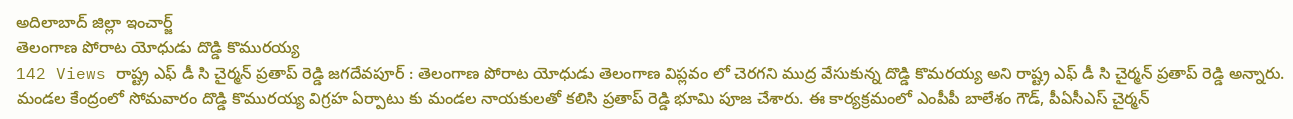అదిలాబాద్ జిల్లా ఇంచార్జ్
తెలంగాణ పోరాట యోధుడు దొడ్డి కొమురయ్య
142 Views రాష్ట్ర ఎఫ్ డీ సి చైర్మన్ ప్రతాప్ రెడ్డి జగదేవపూర్ : తెలంగాణ పోరాట యోధుడు తెలంగాణ విప్లవం లో చెరగని ముద్ర వేసుకున్న దొడ్డి కొమరయ్య అని రాష్ట్ర ఎఫ్ డీ సి చైర్మన్ ప్రతాప్ రెడ్డి అన్నారు. మండల కేంద్రంలో సోమవారం దొడ్డి కొమురయ్య విగ్రహ ఏర్పాటు కు మండల నాయకులతో కలిసి ప్రతాప్ రెడ్డి భూమి పూజ చేశారు. ఈ కార్యక్రమంలో ఎంపీపీ బాలేశం గౌడ్, పీఏసీఎస్ చైర్మన్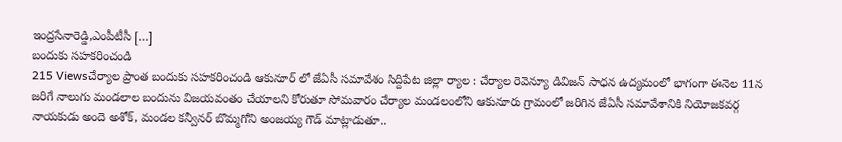ఇంద్రసేనారెడ్డి,ఎంపీటీసీ […]
బందుకు సహకరించండి
215 Viewsచేర్యాల ప్రాంత బందుకు సహకరించండి ఆకునూర్ లో జేఏసీ సమావేశం సిద్దిపేట జిల్లా ర్యాల : చేర్యాల రెవెన్యూ డివిజన్ సాధన ఉద్యమంలో భాగంగా ఈనెల 11న జరిగే నాలుగు మండలాల బందును విజయవంతం చేయాలని కోరుతూ సోమవారం చేర్యాల మండలంలోని ఆకునూరు గ్రామంలో జరిగిన జేఏసీ సమావేశానికి నియోజకవర్గ నాయకుడు అందె అశోక్, మండల కన్వీనర్ బొమ్మగోని అంజయ్య గౌడ్ మాట్లాడుతూ..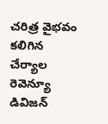చరిత్ర వైభవం కలిగిన చేర్యాల రెవెన్యూ డివిజన్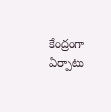కేంద్రంగా ఏర్పాటు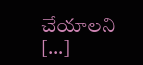చేయాలని […]